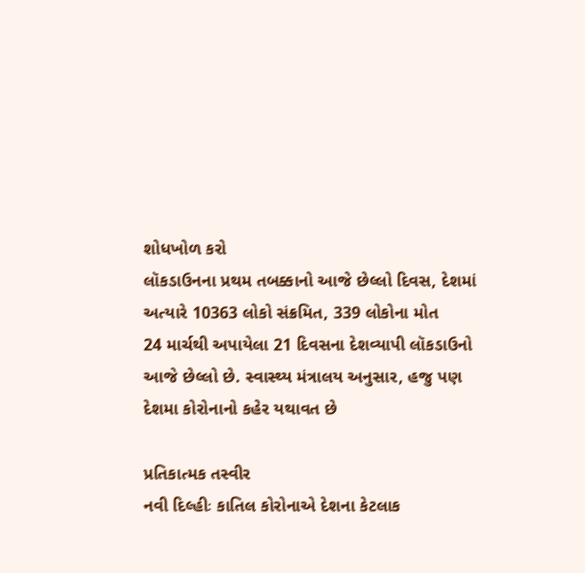શોધખોળ કરો
લૉકડાઉનના પ્રથમ તબક્કાનો આજે છેલ્લો દિવસ, દેશમાં અત્યારે 10363 લોકો સંક્રમિત, 339 લોકોના મોત
24 માર્ચથી અપાયેલા 21 દિવસના દેશવ્યાપી લૉકડાઉનો આજે છેલ્લો છે. સ્વાસ્થ્ય મંત્રાલય અનુસાર, હજુ પણ દેશમા કોરોનાનો કહેર યથાવત છે

પ્રતિકાત્મક તસ્વીર
નવી દિલ્હીઃ કાતિલ કોરોનાએ દેશના કેટલાક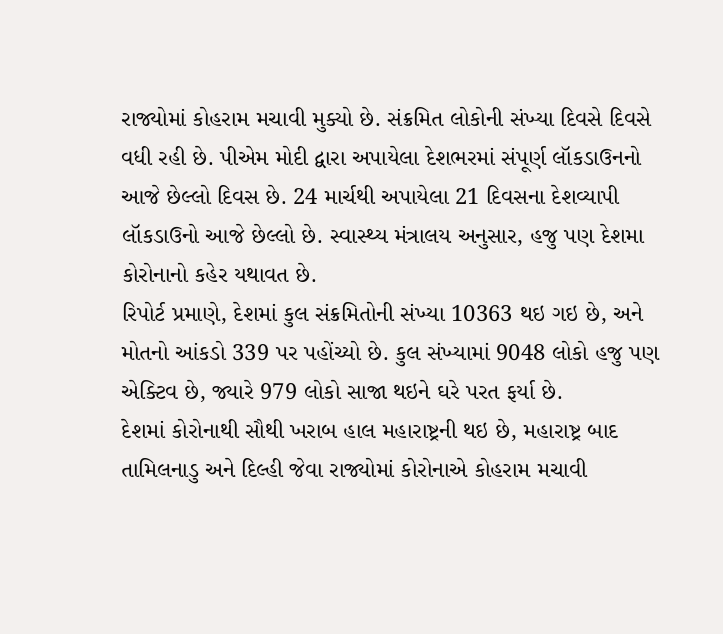રાજ્યોમાં કોહરામ મચાવી મુક્યો છે. સંક્રમિત લોકોની સંખ્યા દિવસે દિવસે વધી રહી છે. પીએમ મોદી દ્વારા અપાયેલા દેશભરમાં સંપૂર્ણ લૉકડાઉનનો આજે છેલ્લો દિવસ છે. 24 માર્ચથી અપાયેલા 21 દિવસના દેશવ્યાપી લૉકડાઉનો આજે છેલ્લો છે. સ્વાસ્થ્ય મંત્રાલય અનુસાર, હજુ પણ દેશમા કોરોનાનો કહેર યથાવત છે.
રિપોર્ટ પ્રમાણે, દેશમાં કુલ સંક્રમિતોની સંખ્યા 10363 થઇ ગઇ છે, અને મોતનો આંકડો 339 પર પહોંચ્યો છે. કુલ સંખ્યામાં 9048 લોકો હજુ પણ એક્ટિવ છે, જ્યારે 979 લોકો સાજા થઇને ઘરે પરત ફર્યા છે.
દેશમાં કોરોનાથી સૌથી ખરાબ હાલ મહારાષ્ટ્રની થઇ છે, મહારાષ્ટ્ર બાદ તામિલનાડુ અને દિલ્હી જેવા રાજ્યોમાં કોરોનાએ કોહરામ મચાવી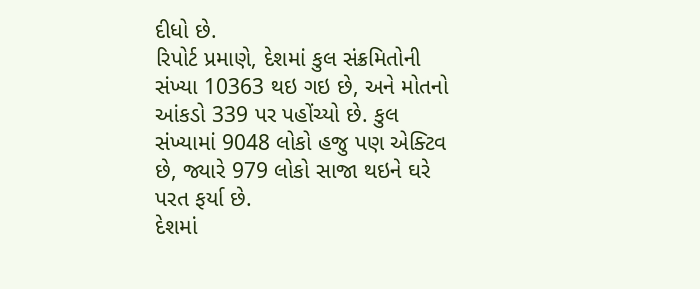દીધો છે.
રિપોર્ટ પ્રમાણે, દેશમાં કુલ સંક્રમિતોની સંખ્યા 10363 થઇ ગઇ છે, અને મોતનો આંકડો 339 પર પહોંચ્યો છે. કુલ સંખ્યામાં 9048 લોકો હજુ પણ એક્ટિવ છે, જ્યારે 979 લોકો સાજા થઇને ઘરે પરત ફર્યા છે.
દેશમાં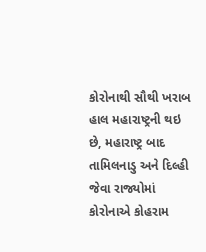કોરોનાથી સૌથી ખરાબ હાલ મહારાષ્ટ્રની થઇ છે, મહારાષ્ટ્ર બાદ તામિલનાડુ અને દિલ્હી જેવા રાજ્યોમાં કોરોનાએ કોહરામ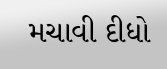મચાવી દીધો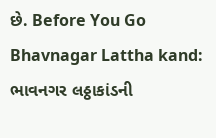છે. Before You Go
Bhavnagar Lattha kand: ભાવનગર લઠ્ઠાકાંડની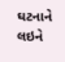ઘટનાને લઇને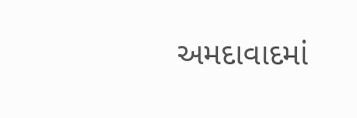અમદાવાદમાં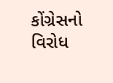કોંગ્રેસનો વિરોધ